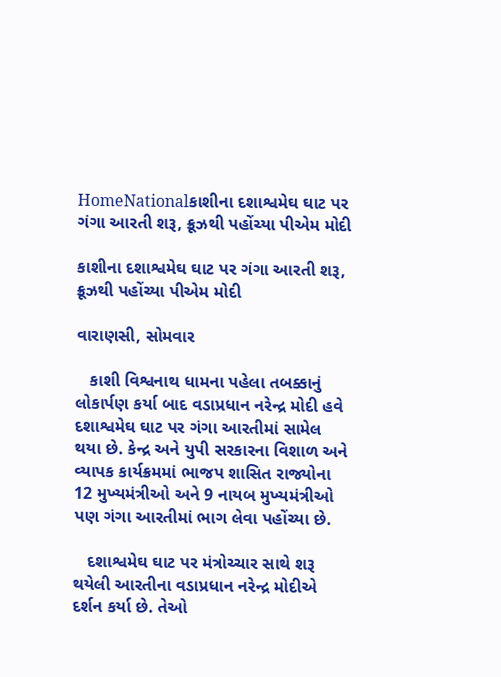HomeNationalકાશીના દશાશ્વમેઘ ઘાટ પર ગંગા આરતી શરૂ, ક્રૂઝથી પહોંચ્યા પીએમ મોદી

કાશીના દશાશ્વમેઘ ઘાટ પર ગંગા આરતી શરૂ, ક્રૂઝથી પહોંચ્યા પીએમ મોદી

વારાણસી, સોમવાર

   કાશી વિશ્વનાથ ધામના પહેલા તબક્કાનું લોકાર્પણ કર્યા બાદ વડાપ્રધાન નરેન્દ્ર મોદી હવે દશાશ્વમેઘ ઘાટ પર ગંગા આરતીમાં સામેલ થયા છે. કેન્દ્ર અને યુપી સરકારના વિશાળ અને વ્યાપક કાર્યક્રમમાં ભાજપ શાસિત રાજ્યોના 12 મુખ્યમંત્રીઓ અને 9 નાયબ મુખ્યમંત્રીઓ પણ ગંગા આરતીમાં ભાગ લેવા પહોંચ્યા છે.

   દશાશ્વમેઘ ઘાટ પર મંત્રોચ્ચાર સાથે શરૂ થયેલી આરતીના વડાપ્રધાન નરેન્દ્ર મોદીએ દર્શન કર્યા છે. તેઓ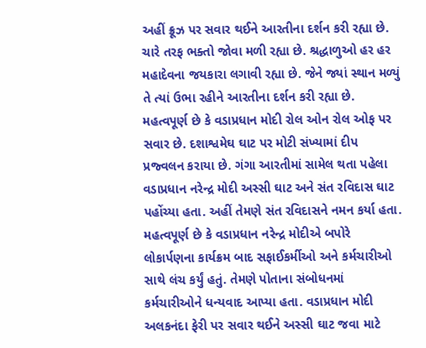અહીં ક્રૂઝ પર સવાર થઈને આરતીના દર્શન કરી રહ્યા છે. ચારે તરફ ભક્તો જોવા મળી રહ્યા છે. શ્રદ્ધાળુઓ હર હર મહાદેવના જયકારા લગાવી રહ્યા છે. જેને જ્યાં સ્થાન મળ્યું તે ત્યાં ઉભા રહીને આરતીના દર્શન કરી રહ્યા છે. મહત્વપૂર્ણ છે કે વડાપ્રધાન મોદી રોલ ઓન રોલ ઓફ પર સવાર છે. દશાશ્વમેઘ ઘાટ પર મોટી સંખ્યામાં દીપ પ્રજ્વલન કરાયા છે. ગંગા આરતીમાં સામેલ થતા પહેલા વડાપ્રધાન નરેન્દ્ર મોદી અસ્સી ઘાટ અને સંત રવિદાસ ઘાટ પહોંચ્યા હતા. અહીં તેમણે સંત રવિદાસને નમન કર્યા હતા. મહત્વપૂર્ણ છે કે વડાપ્રધાન નરેન્દ્ર મોદીએ બપોરે લોકાર્પણના કાર્યક્રમ બાદ સફાઈકર્મીઓ અને કર્મચારીઓ સાથે લંચ કર્યું હતું. તેમણે પોતાના સંબોધનમાં કર્મચારીઓને ધન્યવાદ આપ્યા હતા. વડાપ્રધાન મોદી અલકનંદા ફેરી પર સવાર થઈને અસ્સી ઘાટ જવા માટે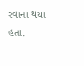રવાના થયા હતા.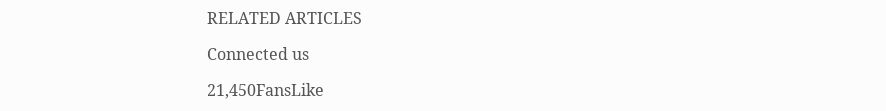RELATED ARTICLES

Connected us

21,450FansLike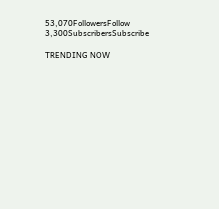53,070FollowersFollow
3,300SubscribersSubscribe

TRENDING NOW